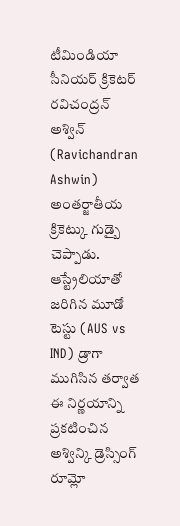టీమిండియా సీనియర్ క్రికెటర్ రవిచంద్రన్ అశ్విన్ (Ravichandran Ashwin) అంతర్జాతీయ క్రికెట్కు గుడ్బై చెప్పాడు. ఆస్ట్రేలియాతో జరిగిన మూడో టెస్టు (AUS vs IND) డ్రాగా ముగిసిన తర్వాత ఈ నిర్ణయాన్ని ప్రకటించిన అశ్విన్కి డ్రెస్సింగ్ రూమ్లో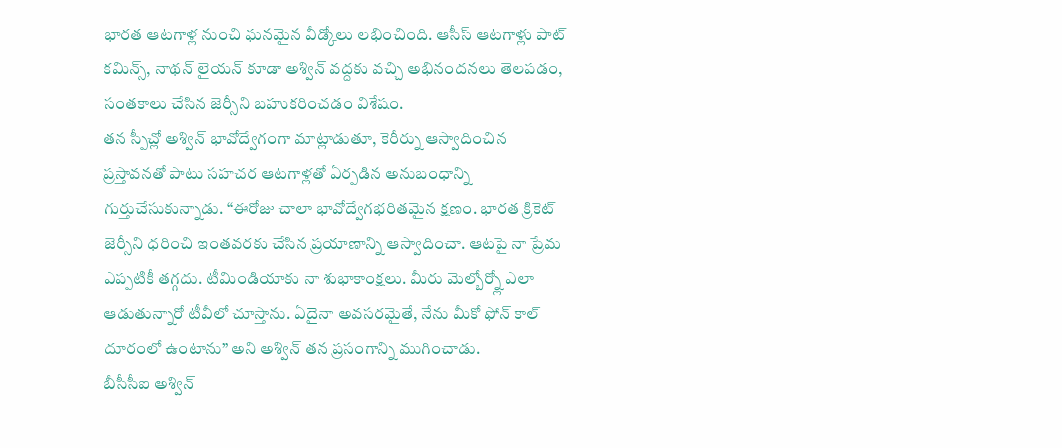భారత ఆటగాళ్ల నుంచి ఘనమైన వీడ్కోలు లభించింది. ఆసీస్ ఆటగాళ్లు పాట్ కమిన్స్, నాథన్ లైయన్ కూడా అశ్విన్ వద్దకు వచ్చి అభినందనలు తెలపడం, సంతకాలు చేసిన జెర్సీని బహుకరించడం విశేషం.
తన స్పీచ్లో అశ్విన్ భావోద్వేగంగా మాట్లాడుతూ, కెరీర్ను ఆస్వాదించిన ప్రస్తావనతో పాటు సహచర ఆటగాళ్లతో ఏర్పడిన అనుబంధాన్ని గుర్తుచేసుకున్నాడు. “ఈరోజు చాలా భావోద్వేగభరితమైన క్షణం. భారత క్రికెట్ జెర్సీని ధరించి ఇంతవరకు చేసిన ప్రయాణాన్ని ఆస్వాదించా. ఆటపై నా ప్రేమ ఎప్పటికీ తగ్గదు. టీమిండియాకు నా శుభాకాంక్షలు. మీరు మెల్బోర్న్లో ఎలా ఆడుతున్నారో టీవీలో చూస్తాను. ఏదైనా అవసరమైతే, నేను మీకో ఫోన్ కాల్ దూరంలో ఉంటాను” అని అశ్విన్ తన ప్రసంగాన్ని ముగించాడు.
బీసీసీఐ అశ్విన్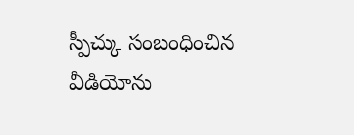స్పీచ్కు సంబంధించిన వీడియోను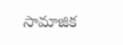సామాజిక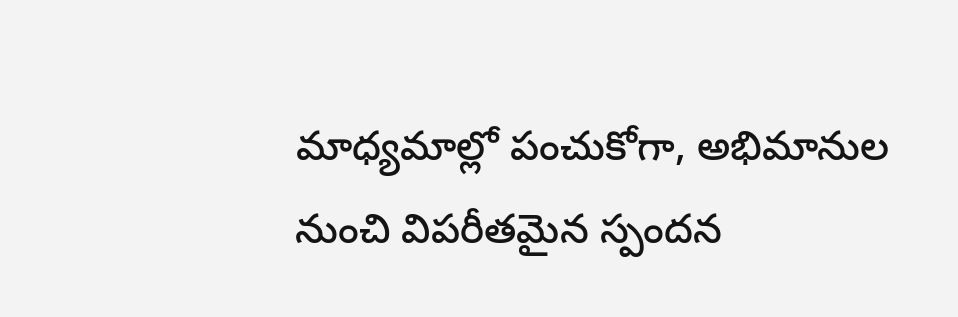మాధ్యమాల్లో పంచుకోగా, అభిమానుల నుంచి విపరీతమైన స్పందన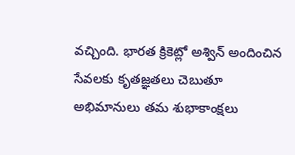వచ్చింది. భారత క్రికెట్లో అశ్విన్ అందించిన సేవలకు కృతజ్ఞతలు చెబుతూ అభిమానులు తమ శుభాకాంక్షలు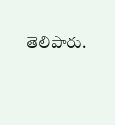తెలిపారు.